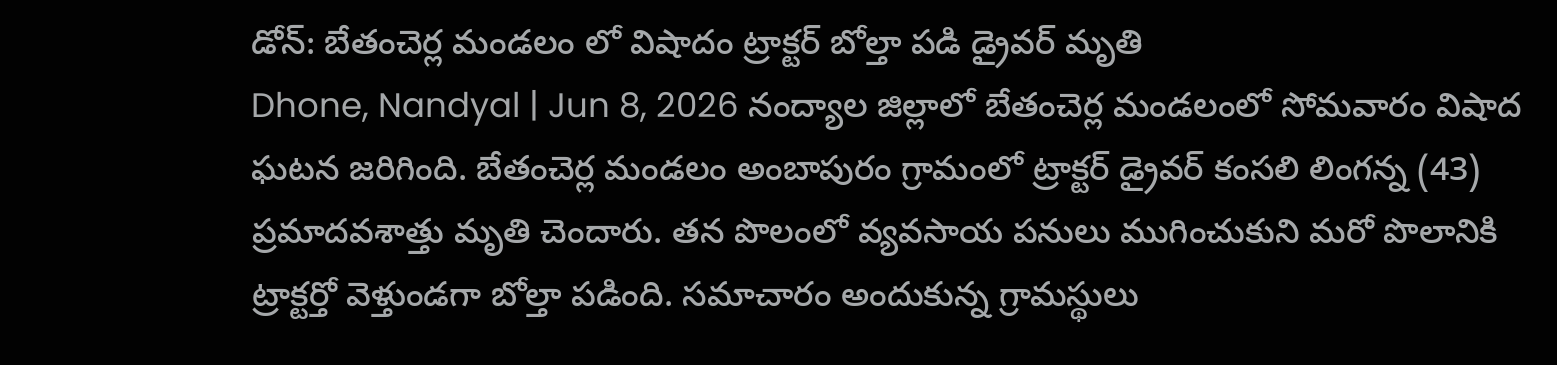డోన్: బేతంచెర్ల మండలం లో విషాదం ట్రాక్టర్ బోల్తా పడి డ్రైవర్ మృతి
Dhone, Nandyal | Jun 8, 2026 నంద్యాల జిల్లాలో బేతంచెర్ల మండలంలో సోమవారం విషాద ఘటన జరిగింది. బేతంచెర్ల మండలం అంబాపురం గ్రామంలో ట్రాక్టర్ డ్రైవర్ కంసలి లింగన్న (43) ప్రమాదవశాత్తు మృతి చెందారు. తన పొలంలో వ్యవసాయ పనులు ముగించుకుని మరో పొలానికి ట్రాక్టర్తో వెళ్తుండగా బోల్తా పడింది. సమాచారం అందుకున్న గ్రామస్థులు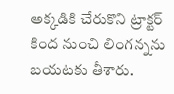అక్కడికి చేరుకొని ట్రాక్టర్ కింద నుంచి లింగన్నను బయటకు తీశారు.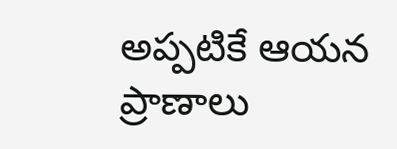అప్పటికే ఆయన ప్రాణాలు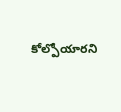కోల్పోయారని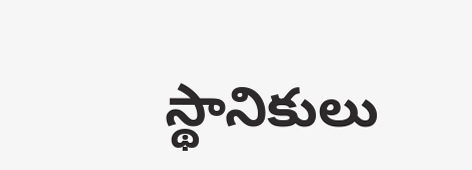స్థానికులు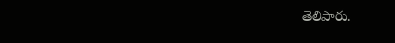తెలిపారు.